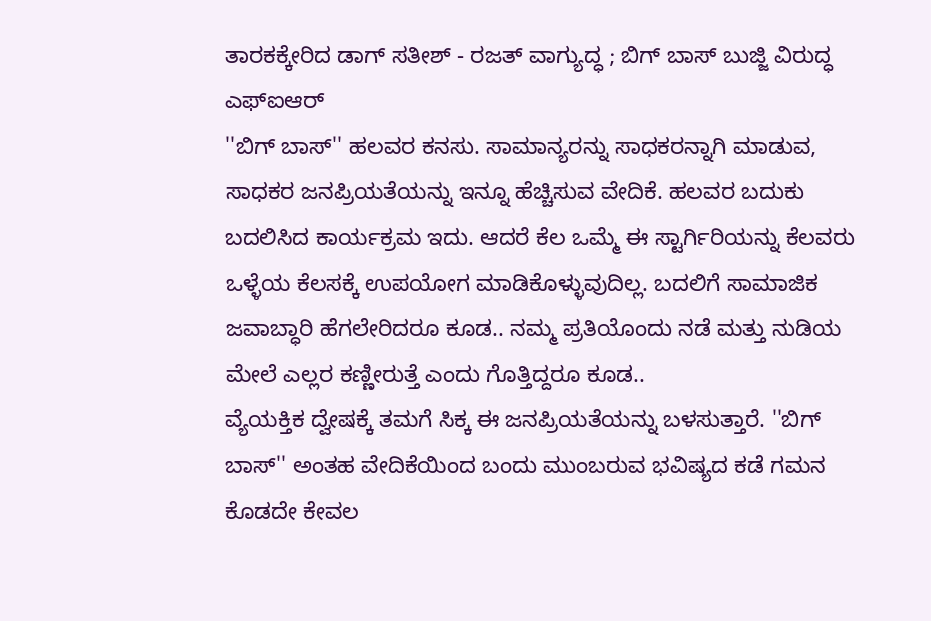ತಾರಕಕ್ಕೇರಿದ ಡಾಗ್ ಸತೀಶ್ - ರಜತ್ ವಾಗ್ಯುದ್ಧ ; ಬಿಗ್ ಬಾಸ್ ಬುಜ್ಜಿ ವಿರುದ್ಧ ಎಫ್ಐಆರ್
''ಬಿಗ್ ಬಾಸ್'' ಹಲವರ ಕನಸು. ಸಾಮಾನ್ಯರನ್ನು ಸಾಧಕರನ್ನಾಗಿ ಮಾಡುವ, ಸಾಧಕರ ಜನಪ್ರಿಯತೆಯನ್ನು ಇನ್ನೂ ಹೆಚ್ಚಿಸುವ ವೇದಿಕೆ. ಹಲವರ ಬದುಕು ಬದಲಿಸಿದ ಕಾರ್ಯಕ್ರಮ ಇದು. ಆದರೆ ಕೆಲ ಒಮ್ಮೆ ಈ ಸ್ಟಾರ್ಗಿರಿಯನ್ನು ಕೆಲವರು ಒಳ್ಳೆಯ ಕೆಲಸಕ್ಕೆ ಉಪಯೋಗ ಮಾಡಿಕೊಳ್ಳುವುದಿಲ್ಲ. ಬದಲಿಗೆ ಸಾಮಾಜಿಕ ಜವಾಬ್ಧಾರಿ ಹೆಗಲೇರಿದರೂ ಕೂಡ.. ನಮ್ಮ ಪ್ರತಿಯೊಂದು ನಡೆ ಮತ್ತು ನುಡಿಯ ಮೇಲೆ ಎಲ್ಲರ ಕಣ್ಣೀರುತ್ತೆ ಎಂದು ಗೊತ್ತಿದ್ದರೂ ಕೂಡ..
ವ್ಯೆಯಕ್ತಿಕ ದ್ವೇಷಕ್ಕೆ ತಮಗೆ ಸಿಕ್ಕ ಈ ಜನಪ್ರಿಯತೆಯನ್ನು ಬಳಸುತ್ತಾರೆ. ''ಬಿಗ್ ಬಾಸ್'' ಅಂತಹ ವೇದಿಕೆಯಿಂದ ಬಂದು ಮುಂಬರುವ ಭವಿಷ್ಯದ ಕಡೆ ಗಮನ ಕೊಡದೇ ಕೇವಲ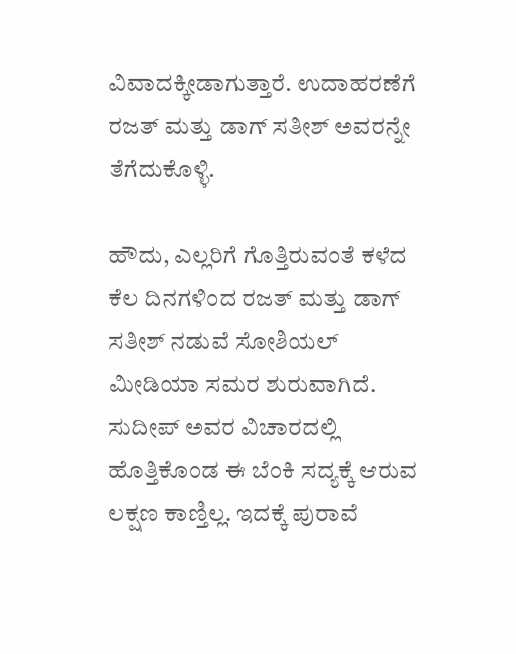ವಿವಾದಕ್ಕೀಡಾಗುತ್ತಾರೆ. ಉದಾಹರಣೆಗೆ ರಜತ್ ಮತ್ತು ಡಾಗ್ ಸತೀಶ್ ಅವರನ್ನೇ ತೆಗೆದುಕೊಳ್ಳಿ.

ಹೌದು, ಎಲ್ಲರಿಗೆ ಗೊತ್ತಿರುವಂತೆ ಕಳೆದ ಕೆಲ ದಿನಗಳಿಂದ ರಜತ್ ಮತ್ತು ಡಾಗ್ ಸತೀಶ್ ನಡುವೆ ಸೋಶಿಯಲ್ ಮೀಡಿಯಾ ಸಮರ ಶುರುವಾಗಿದೆ. ಸುದೀಪ್ ಅವರ ವಿಚಾರದಲ್ಲಿ ಹೊತ್ತಿಕೊಂಡ ಈ ಬೆಂಕಿ ಸದ್ಯಕ್ಕೆ ಆರುವ ಲಕ್ಷಣ ಕಾಣ್ತಿಲ್ಲ. ಇದಕ್ಕೆ ಪುರಾವೆ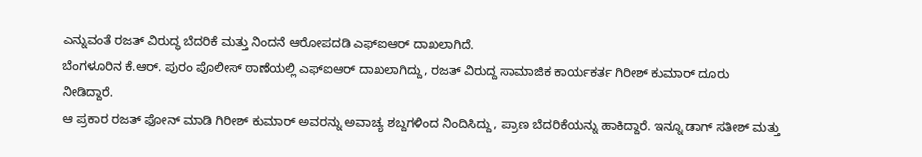ಎನ್ನುವಂತೆ ರಜತ್ ವಿರುದ್ಧ ಬೆದರಿಕೆ ಮತ್ತು ನಿಂದನೆ ಆರೋಪದಡಿ ಎಫ್ಐಆರ್ ದಾಖಲಾಗಿದೆ.
ಬೆಂಗಳೂರಿನ ಕೆ.ಆರ್. ಪುರಂ ಪೊಲೀಸ್ ಠಾಣೆಯಲ್ಲಿ ಎಫ್ಐಆರ್ ದಾಖಲಾಗಿದ್ದು, ರಜತ್ ವಿರುದ್ದ ಸಾಮಾಜಿಕ ಕಾರ್ಯಕರ್ತ ಗಿರೀಶ್ ಕುಮಾರ್ ದೂರು ನೀಡಿದ್ದಾರೆ.
ಆ ಪ್ರಕಾರ ರಜತ್ ಫೋನ್ ಮಾಡಿ ಗಿರೀಶ್ ಕುಮಾರ್ ಅವರನ್ನು ಅವಾಚ್ಯ ಶಬ್ದಗಳಿಂದ ನಿಂದಿಸಿದ್ದು, ಪ್ರಾಣ ಬೆದರಿಕೆಯನ್ನು ಹಾಕಿದ್ದಾರೆ. ಇನ್ನೂ ಡಾಗ್ ಸತೀಶ್ ಮತ್ತು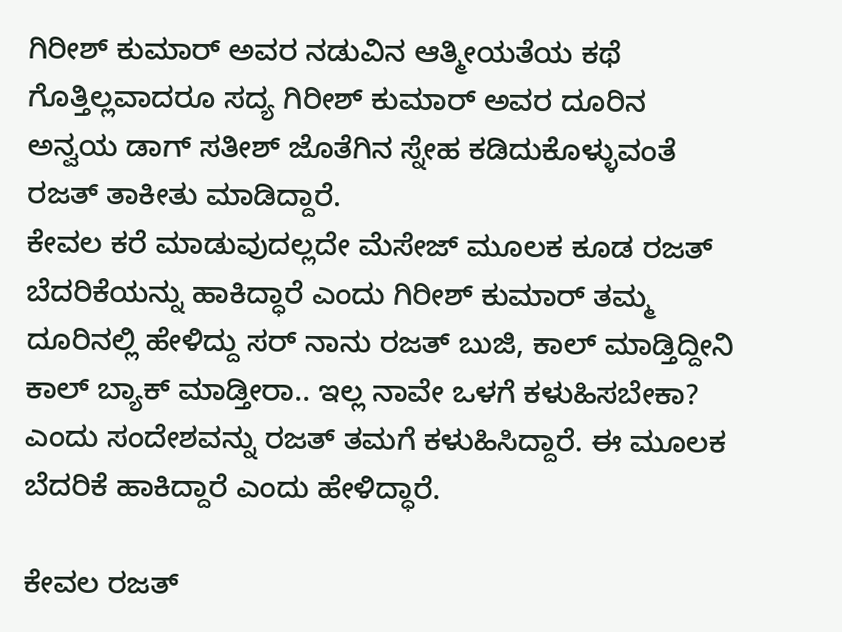ಗಿರೀಶ್ ಕುಮಾರ್ ಅವರ ನಡುವಿನ ಆತ್ಮೀಯತೆಯ ಕಥೆ ಗೊತ್ತಿಲ್ಲವಾದರೂ ಸದ್ಯ ಗಿರೀಶ್ ಕುಮಾರ್ ಅವರ ದೂರಿನ ಅನ್ವಯ ಡಾಗ್ ಸತೀಶ್ ಜೊತೆಗಿನ ಸ್ನೇಹ ಕಡಿದುಕೊಳ್ಳುವಂತೆ ರಜತ್ ತಾಕೀತು ಮಾಡಿದ್ದಾರೆ.
ಕೇವಲ ಕರೆ ಮಾಡುವುದಲ್ಲದೇ ಮೆಸೇಜ್ ಮೂಲಕ ಕೂಡ ರಜತ್ ಬೆದರಿಕೆಯನ್ನು ಹಾಕಿದ್ಧಾರೆ ಎಂದು ಗಿರೀಶ್ ಕುಮಾರ್ ತಮ್ಮ ದೂರಿನಲ್ಲಿ ಹೇಳಿದ್ದು ಸರ್ ನಾನು ರಜತ್ ಬುಜಿ, ಕಾಲ್ ಮಾಡ್ತಿದ್ದೀನಿ ಕಾಲ್ ಬ್ಯಾಕ್ ಮಾಡ್ತೀರಾ.. ಇಲ್ಲ ನಾವೇ ಒಳಗೆ ಕಳುಹಿಸಬೇಕಾ? ಎಂದು ಸಂದೇಶವನ್ನು ರಜತ್ ತಮಗೆ ಕಳುಹಿಸಿದ್ದಾರೆ. ಈ ಮೂಲಕ ಬೆದರಿಕೆ ಹಾಕಿದ್ದಾರೆ ಎಂದು ಹೇಳಿದ್ಧಾರೆ.

ಕೇವಲ ರಜತ್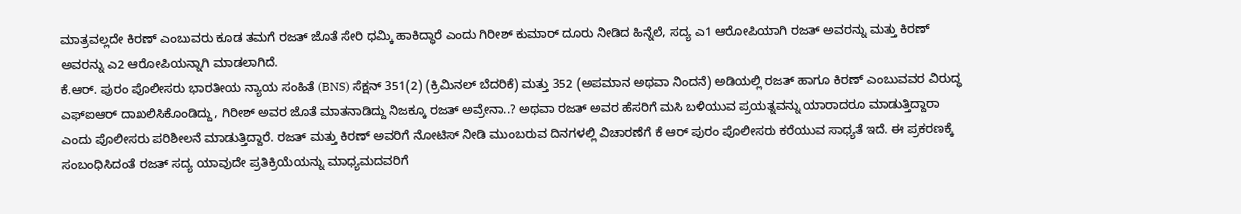ಮಾತ್ರವಲ್ಲದೇ ಕಿರಣ್ ಎಂಬುವರು ಕೂಡ ತಮಗೆ ರಜತ್ ಜೊತೆ ಸೇರಿ ಧಮ್ಕಿ ಹಾಕಿದ್ಧಾರೆ ಎಂದು ಗಿರೀಶ್ ಕುಮಾರ್ ದೂರು ನೀಡಿದ ಹಿನ್ನೆಲೆ, ಸದ್ಯ ಎ1 ಆರೋಪಿಯಾಗಿ ರಜತ್ ಅವರನ್ನು ಮತ್ತು ಕಿರಣ್ ಅವರನ್ನು ಎ2 ಆರೋಪಿಯನ್ನಾಗಿ ಮಾಡಲಾಗಿದೆ.
ಕೆ.ಆರ್. ಪುರಂ ಪೊಲೀಸರು ಭಾರತೀಯ ನ್ಯಾಯ ಸಂಹಿತೆ (BNS) ಸೆಕ್ಷನ್ 351(2) (ಕ್ರಿಮಿನಲ್ ಬೆದರಿಕೆ) ಮತ್ತು 352 (ಅಪಮಾನ ಅಥವಾ ನಿಂದನೆ) ಅಡಿಯಲ್ಲಿ ರಜತ್ ಹಾಗೂ ಕಿರಣ್ ಎಂಬುವವರ ವಿರುದ್ಧ ಎಫ್ಐಆರ್ ದಾಖಲಿಸಿಕೊಂಡಿದ್ದು, ಗಿರೀಶ್ ಅವರ ಜೊತೆ ಮಾತನಾಡಿದ್ದು ನಿಜಕ್ಕೂ ರಜತ್ ಅವ್ರೇನಾ..? ಅಥವಾ ರಜತ್ ಅವರ ಹೆಸರಿಗೆ ಮಸಿ ಬಳಿಯುವ ಪ್ರಯತ್ನವನ್ನು ಯಾರಾದರೂ ಮಾಡುತ್ತಿದ್ದಾರಾ ಎಂದು ಪೊಲೀಸರು ಪರಿಶೀಲನೆ ಮಾಡುತ್ತಿದ್ದಾರೆ. ರಜತ್ ಮತ್ತು ಕಿರಣ್ ಅವರಿಗೆ ನೋಟಿಸ್ ನೀಡಿ ಮುಂಬರುವ ದಿನಗಳಲ್ಲಿ ವಿಚಾರಣೆಗೆ ಕೆ ಆರ್ ಪುರಂ ಪೊಲೀಸರು ಕರೆಯುವ ಸಾಧ್ಯತೆ ಇದೆ. ಈ ಪ್ರಕರಣಕ್ಕೆ ಸಂಬಂಧಿಸಿದಂತೆ ರಜತ್ ಸದ್ಯ ಯಾವುದೇ ಪ್ರತಿಕ್ರಿಯೆಯನ್ನು ಮಾಧ್ಯಮದವರಿಗೆ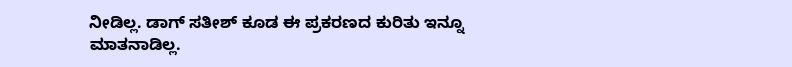ನೀಡಿಲ್ಲ. ಡಾಗ್ ಸತೀಶ್ ಕೂಡ ಈ ಪ್ರಕರಣದ ಕುರಿತು ಇನ್ನೂ ಮಾತನಾಡಿಲ್ಲ.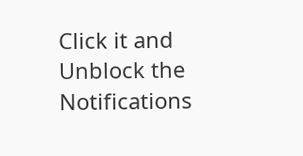Click it and Unblock the Notifications